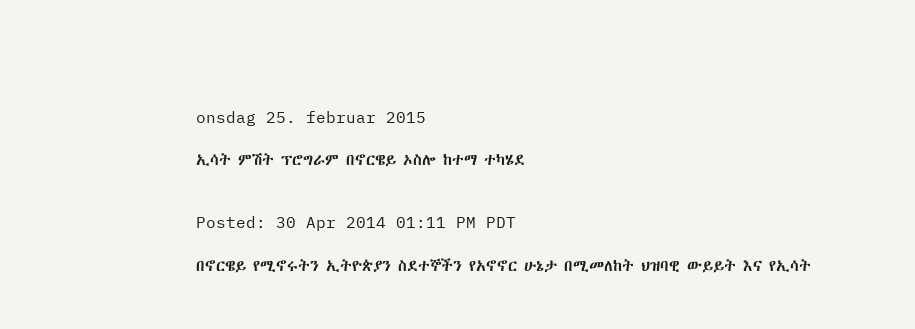onsdag 25. februar 2015

ኢሳት ምሽት ፕሮግራም በኖርዌይ ኦስሎ ከተማ ተካሄደ


Posted: 30 Apr 2014 01:11 PM PDT

በኖርዌይ የሚኖሩትን ኢትዮጵያን ስደተኞችን የአኖኖር ሁኔታ በሚመለከት ህዝባዊ ውይይት እና የኢሳት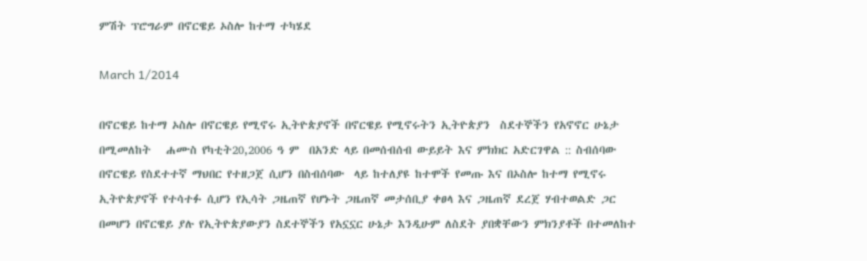ምሽት ፕሮግራም በኖርዌይ ኦስሎ ከተማ ተካሄደ

March 1/2014

በኖርዌይ ከተማ ኦስሎ በኖርዌይ የሚኖሩ ኢትዮጵያኖች በኖርዌይ የሚኖሩትን ኢትዮጵያን  ስደተኞችን የአኖኖር ሁኔታ በሚመለከት   ሐሙስ የካቲት20,2006 ዓ ም  በአንድ ላይ በመሰብሰብ ውይይት እና ምክክር አድርገዋል :: ስብሰባው በኖርዌይ የስደተተኛ ማህበር የተዘጋጀ ሲሆን በስብሰባው  ላይ ከተለያዩ ከተሞች የመጡ እና በኦስሎ ከተማ የሚኖሩ ኢትዮጵያኖች የተሳተፉ ሲሆን የኢሳት ጋዜጠኛ የሆኑት ጋዜጠኛ መታሰቢያ ቀፀላ እና ጋዜጠኛ ደረጀ ሃብተወልድ ጋር በመሆን በኖርዌይ ያሉ የኢትዮጵያውያን ስደተኞችን የአኗኗር ሁኔታ እንዲሁም ለስደት ያበቋቸውን ምክንያቶች በተመለከተ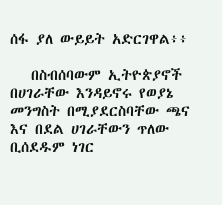ሰፋ ያለ ውይይት አድርገዋል፥፥

   በስብሰባውም ኢትዮጵያኖች በሀገራቸው እንዳይኖሩ የወያኔ መንግስት በሚያደርስባቸው ጫና እና በደል ሀገራቸውን ጥለው ቢሰደዱም ነገር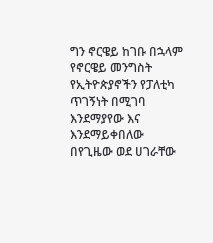ግን ኖርዌይ ከገቡ በኋላም የኖርዌይ መንግስት የኢትዮጵያኖችን የፓለቲካ ጥገኝነት በሚገባ እንደማያየው እና እንደማይቀበለው በየጊዜው ወደ ሀገራቸው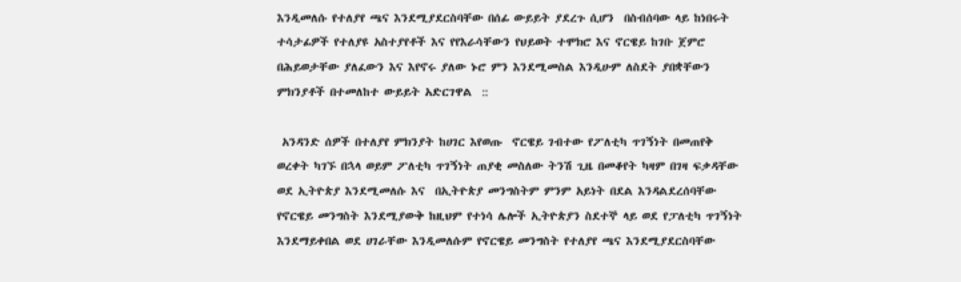እንዲመለሱ የተለያየ ጫና እንደሚያደርስባቸው በሰፊ ውይይት ያደረጉ ሲሆን  በስብሰባው ላይ ከነበሩት ተሳታፊዎች የተለያዩ አስተያየቶች እና የየእራሳቸውን የህይወት ተሞክሮ እና ኖርዌይ ከገቡ ጀምሮ በሕይወታቸው ያለፈውን እና እየኖሩ ያለው ኑሮ ምን እንደሚመስል እንዲሁም ለስደት ያበቋቸውን ምክንያቶች በተመለከተ ውይይት አድርገዋል  ::

 አንዳንድ ሰዎች በተለያየ ምክንያት ከሀገር እየወጡ  ኖርዌይ ገብተው የፖለቲካ ጥገኝነት በመጠየቅ ወረቀት ካገኙ በኋላ ወይም ፖለቲካ ጥገኝነት ጠያቂ መስለው ትንሽ ጊዜ በመቆየት ካዛም በገዛ ፍቃዳቸው ወደ ኢትዮጵያ እንደሚመለሱ እና  በኢትዮጵያ መንግስትም ምንም አይነት በደል እንዳልደረሰባቸው የኖርዌይ መንግስት እንደሚያውቅ ከዚህም የተነሳ ሌሎች ኢትዮጵያን ስደተኞ ላይ ወደ የፓለቲካ ጥገኝነት እንደማይቀበል ወደ ሀገራቸው እንዲመለሱም የኖርዌይ መንግስት የተለያየ ጫና እንደሚያደርስባቸው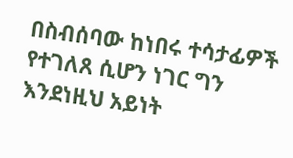በስብሰባው ከነበሩ ተሳታፊዎች የተገለጸ ሲሆን ነገር ግን  እንደነዚህ አይነት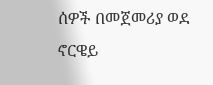ሰዎች በመጀመሪያ ወደ ኖርዌይ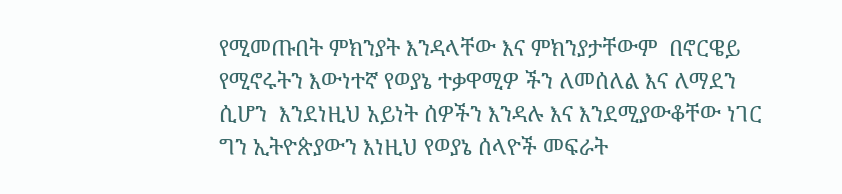የሚመጡበት ምክንያት እንዳላቸው እና ምክንያታቸውም  በኖርዌይ የሚኖሩትን እውነተኛ የወያኔ ተቃዋሚዎ ችን ለመሰለል እና ለማደን ሲሆን  እንደነዚህ አይነት ሰዎችን እንዳሉ እና እንደሚያውቆቸው ነገር ግን ኢትዮጵያውን እነዚህ የወያኔ ሰላዮች መፍራት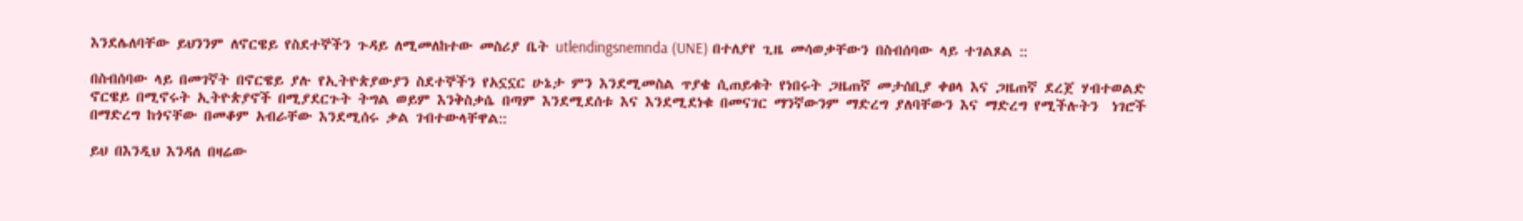እንደሌለባቸው ይህንንም ለኖርዌይ የስደተኞችን ጉዳይ ለሚመለከተው መስሪያ ቤት utlendingsnemnda (UNE) በተለያየ ጊዜ መሳወቃቸውን በስብሰባው ላይ ተገልጾል ::

በስብሰባው ላይ በመገኛት በኖርዌይ ያሉ የኢትዮጵያውያን ስደተኞችን የአኗኗር ሁኔታ ምን እንደሚመስል ጥያቄ ሲጠይቁት የነበሩት ጋዜጠኛ መታሰቢያ ቀፀላ እና ጋዜጠኛ ደረጀ ሃብተወልድ ኖርዌይ በሚኖሩት ኢትዮጵያኖች በሚያደርጉት ትግል ወይም እንቅስቃሴ በጣም እንደሚደሰቱ እና እንደሚደነቁ በመናገር ማንኛውንም ማድረግ ያለባቸውን እና ማድረግ የሚችሉትን  ነገሮች በማድረግ ከጎናቸው በመቆም አብራቸው እንደሚሰሩ ቃል ገብተውላቸዋል::

ይህ በእንዲህ እንዳለ በዛሬው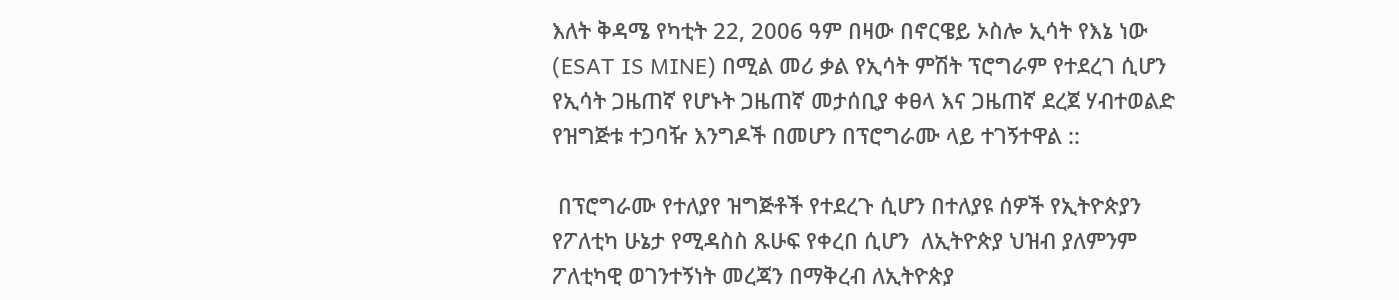እለት ቅዳሜ የካቲት 22, 2006 ዓም በዛው በኖርዌይ ኦስሎ ኢሳት የእኔ ነው (ESAT IS MINE) በሚል መሪ ቃል የኢሳት ምሽት ፕሮግራም የተደረገ ሲሆን  የኢሳት ጋዜጠኛ የሆኑት ጋዜጠኛ መታሰቢያ ቀፀላ እና ጋዜጠኛ ደረጀ ሃብተወልድ የዝግጅቱ ተጋባዥ እንግዶች በመሆን በፕሮግራሙ ላይ ተገኝተዋል ::

 በፕሮግራሙ የተለያየ ዝግጅቶች የተደረጉ ሲሆን በተለያዩ ሰዎች የኢትዮጵያን  የፖለቲካ ሁኔታ የሚዳስስ ጹሁፍ የቀረበ ሲሆን  ለኢትዮጵያ ህዝብ ያለምንም ፖለቲካዊ ወገንተኝነት መረጃን በማቅረብ ለኢትዮጵያ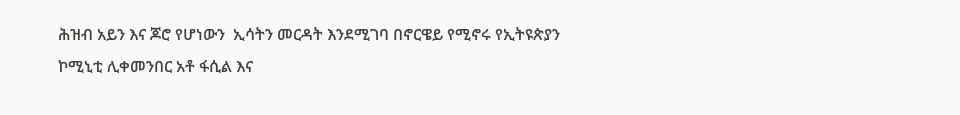ሕዝብ አይን እና ጆሮ የሆነውን  ኢሳትን መርዳት እንደሚገባ በኖርዌይ የሚኖሩ የኢትዩጵያን ኮሚኒቲ ሊቀመንበር አቶ ፋሲል እና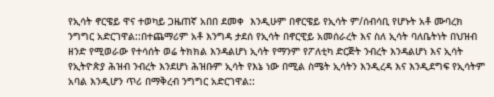የኢሳት ኖርዌይ ዋና ተወካይ ጋዜጠኛ አበበ ደመቀ  እንዲሁም በኖርዌይ የኢሳት ም/ሰብሳቢ የሆኑት አቶ ሙባረክ ንግግር አድርገዋል::በተጨማሪም አቶ እንግዳ ታደሰ የኢሳት በኖርዊይ አመሰራረት እና ስለ ኢሳት ባለቤትነት በህዝብ ዘንድ የሚወራው የተሳሰት ወሬ ትክክል እንዳልሆነ ኢሳት የማንም የፖለቲካ ድርጅት ንብረት እንዳልሆነ እና ኢሳት የኢትዮጵያ ሕዝብ ንብረት እንደሆነ ሕዝቡም ኢሳት የእኔ ነው በሚል ስሜት ኢሳትን እንዲረዳ እና እንዲደግፍ የኢሳትም አባል እንዲሆን ጥሪ በማቅረብ ንግግር አድርገዋል::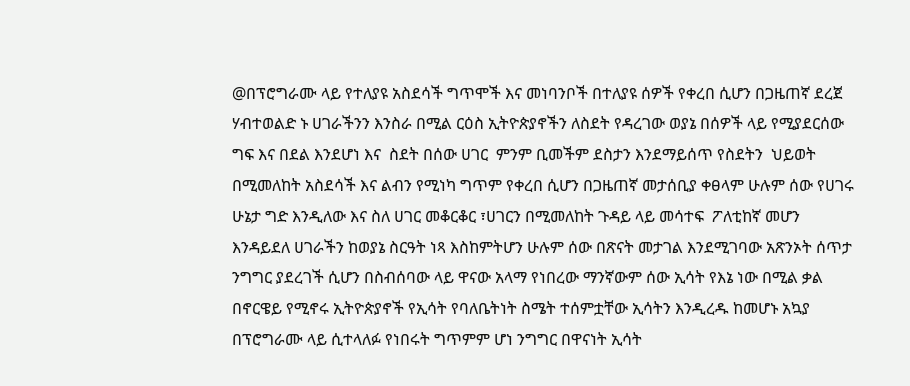@በፕሮግራሙ ላይ የተለያዩ አስደሳች ግጥሞች እና መነባንቦች በተለያዩ ሰዎች የቀረበ ሲሆን በጋዜጠኛ ደረጀ ሃብተወልድ ኑ ሀገራችንን እንስራ በሚል ርዕስ ኢትዮጵያኖችን ለስደት የዳረገው ወያኔ በሰዎች ላይ የሚያደርሰው ግፍ እና በደል እንደሆነ እና  ስደት በሰው ሀገር  ምንም ቢመችም ደስታን እንደማይሰጥ የስደትን  ህይወት በሚመለከት አስደሳች እና ልብን የሚነካ ግጥም የቀረበ ሲሆን በጋዜጠኛ መታሰቢያ ቀፀላም ሁሉም ሰው የሀገሩ ሁኔታ ግድ እንዲለው እና ስለ ሀገር መቆርቆር ፣ሀገርን በሚመለከት ጉዳይ ላይ መሳተፍ  ፖለቲከኛ መሆን እንዳይደለ ሀገራችን ከወያኔ ስርዓት ነጻ እስከምትሆን ሁሉም ሰው በጽናት መታገል እንደሚገባው አጽንኦት ሰጥታ ንግግር ያደረገች ሲሆን በስብሰባው ላይ ዋናው አላማ የነበረው ማንኛውም ሰው ኢሳት የእኔ ነው በሚል ቃል በኖርዌይ የሚኖሩ ኢትዮጵያኖች የኢሳት የባለቤትነት ስሜት ተሰምቷቸው ኢሳትን እንዲረዱ ከመሆኑ አኳያ በፕሮግራሙ ላይ ሲተላለፉ የነበሩት ግጥምም ሆነ ንግግር በዋናነት ኢሳት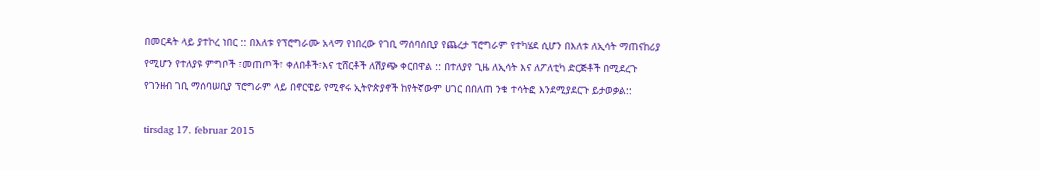በመርዳት ላይ ያተኮረ ነበር :: በእለቱ የፕሮግራሙ አላማ የነበረው የገቢ ማሰባሰቢያ የጨረታ ፕሮግራም የተካሄደ ሲሆን በእለቱ ለኢሳት ማጠናከሪያ የሚሆን የተለያዩ ምግቦች ፣መጠጦች፣ ቀለበቶች፣እና ቲሸርቶች ለሽያጭ ቀርበዋል :: በተለያየ ጊዜ ለኢሳት እና ለፖለቲካ ድርጅቶች በሚደረጉ የገንዘብ ገቢ ማሰባሠቢያ ፕሮግራም ላይ በኖርዌይ የሚኖሩ ኢትዮጵያኖች ከየትኛውም ሀገር በበለጠ ንቁ ተሳትፎ እንደሚያደርጉ ይታወቃል::

tirsdag 17. februar 2015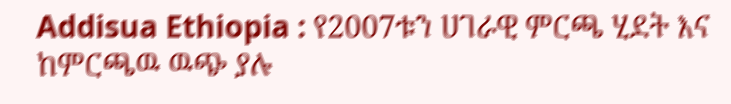Addisua Ethiopia : የ2007ቱን ሀገራዊ ምርጫ ሂደት እና ከምርጫዉ ዉጭ ያሉ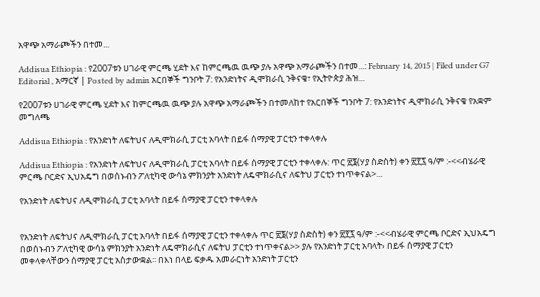አዋጭ አማራጮችን በተመ...

Addisua Ethiopia : የ2007ቱን ሀገራዊ ምርጫ ሂደት እና ከምርጫዉ ዉጭ ያሉ አዋጭ አማራጮችን በተመ...: February 14, 2015 | Filed under G7 Editorial , አማርኛ | Posted by admin አርበኞች ግንቦት 7: የአንድነትና ዲሞክራሲ ንቅናቄ፣ የኢትዮጵያ ሕዝ...

የ2007ቱን ሀገራዊ ምርጫ ሂደት እና ከምርጫዉ ዉጭ ያሉ አዋጭ አማራጮችን በተመለከተ የአርበኞች ግንቦት 7: የአንድነትና ዲሞክራሲ ንቅናቄ የአቋም መግለጫ

Addisua Ethiopia : የአንድነት ለፍትህና ለዲሞክራሲ ፓርቲ አባላት በይፋ ሰማያዊ ፓርቲን ተቀላቀሉ

Addisua Ethiopia : የአንድነት ለፍትህና ለዲሞክራሲ ፓርቲ አባላት በይፋ ሰማያዊ ፓርቲን ተቀላቀሉ: ጥር ፳፮(ሃያ ስድስት) ቀን ፳፻፯ ዓ/ም :-<<ብሄራዊ ምርጫ ቦርድና ኢህአዴግ በወሰኑብን ፖለቲካዊ ውሳኔ ምክንያት አንድነት ለዴሞክራሲና ለፍትህ ፓርቲን ተነጥቀናል>...

የአንድነት ለፍትህና ለዲሞክራሲ ፓርቲ አባላት በይፋ ሰማያዊ ፓርቲን ተቀላቀሉ


የአንድነት ለፍትህና ለዲሞክራሲ ፓርቲ አባላት በይፋ ሰማያዊ ፓርቲን ተቀላቀሉ ጥር ፳፮(ሃያ ስድስት) ቀን ፳፻፯ ዓ/ም :-<<ብሄራዊ ምርጫ ቦርድና ኢህአዴግ በወሰኑብን ፖለቲካዊ ውሳኔ ምክንያት አንድነት ለዴሞክራሲና ለፍትህ ፓርቲን ተነጥቀናል>> ያሉ የአንድነት ፓርቲ አባላት› በይፋ ሰማያዊ ፓርቲን መቀላቀላቸውን ሰማያዊ ፓርቲ አስታውቋል፡፡ በእነ በላይ ፍቃዱ አመራርነት አንድነት ፓርቲን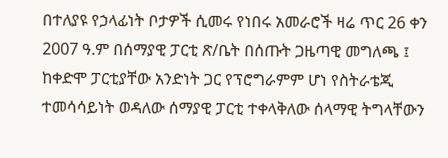በተለያዩ የኃላፊነት ቦታዎች ሲመሩ የነበሩ አመራሮች ዛሬ ጥር 26 ቀን 2007 ዓ.ም በሰማያዊ ፓርቲ ጽ/ቤት በሰጡት ጋዜጣዊ መግለጫ ፤ ከቀድሞ ፓርቲያቸው አንድነት ጋር የፕሮግራምም ሆነ የስትራቴጂ ተመሳሳይነት ወዳለው ሰማያዊ ፓርቲ ተቀላቅለው ሰላማዊ ትግላቸውን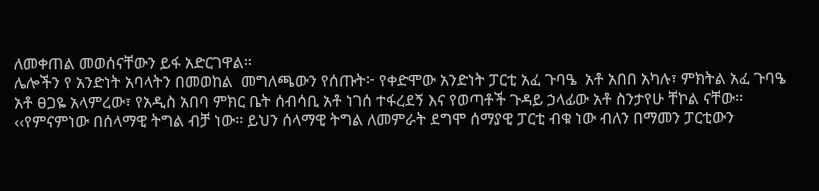ለመቀጠል መወሰናቸውን ይፋ አድርገዋል፡፡
ሌሎችን የ አንድነት አባላትን በመወከል  መግለጫውን የሰጡት፦ የቀድሞው አንድነት ፓርቲ አፈ ጉባዔ  አቶ አበበ አካሉ፣ ምክትል አፈ ጉባዔ አቶ ፀጋዬ አላምረው፣ የአዲስ አበባ ምክር ቤት ሰብሳቢ አቶ ነገሰ ተፋረደኝ እና የወጣቶች ጉዳይ ኃላፊው አቶ ስንታየሁ ቸኮል ናቸው፡፡
‹‹የምናምነው በሰላማዊ ትግል ብቻ ነው፡፡ ይህን ሰላማዊ ትግል ለመምራት ደግሞ ሰማያዊ ፓርቲ ብቁ ነው ብለን በማመን ፓርቲውን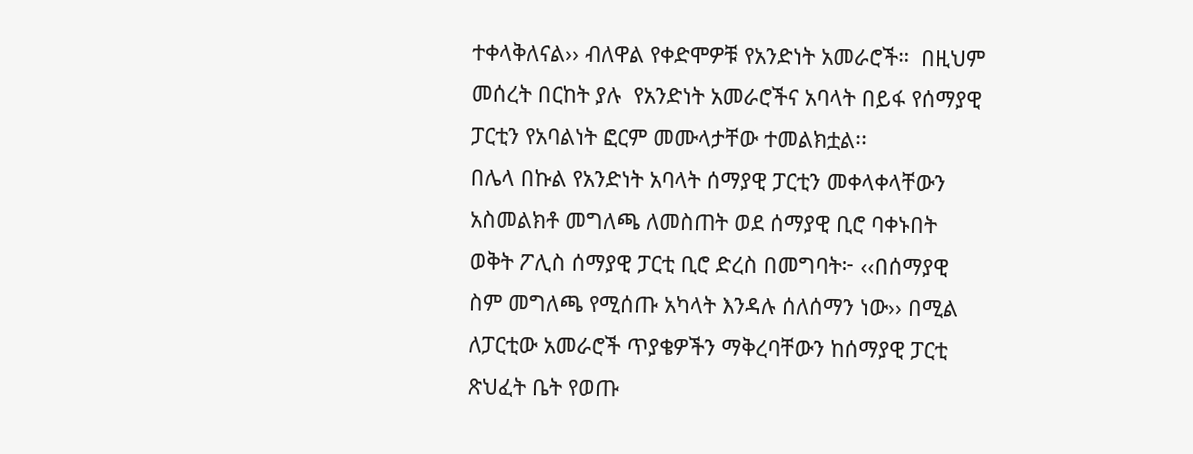ተቀላቅለናል›› ብለዋል የቀድሞዎቹ የአንድነት አመራሮች።  በዚህም መሰረት በርከት ያሉ  የአንድነት አመራሮችና አባላት በይፋ የሰማያዊ ፓርቲን የአባልነት ፎርም መሙላታቸው ተመልክቷል፡፡
በሌላ በኩል የአንድነት አባላት ሰማያዊ ፓርቲን መቀላቀላቸውን አስመልክቶ መግለጫ ለመስጠት ወደ ሰማያዊ ቢሮ ባቀኑበት ወቅት ፖሊስ ሰማያዊ ፓርቲ ቢሮ ድረስ በመግባት፦ ‹‹በሰማያዊ ስም መግለጫ የሚሰጡ አካላት እንዳሉ ሰለሰማን ነው›› በሚል ለፓርቲው አመራሮች ጥያቄዎችን ማቅረባቸውን ከሰማያዊ ፓርቲ ጽህፈት ቤት የወጡ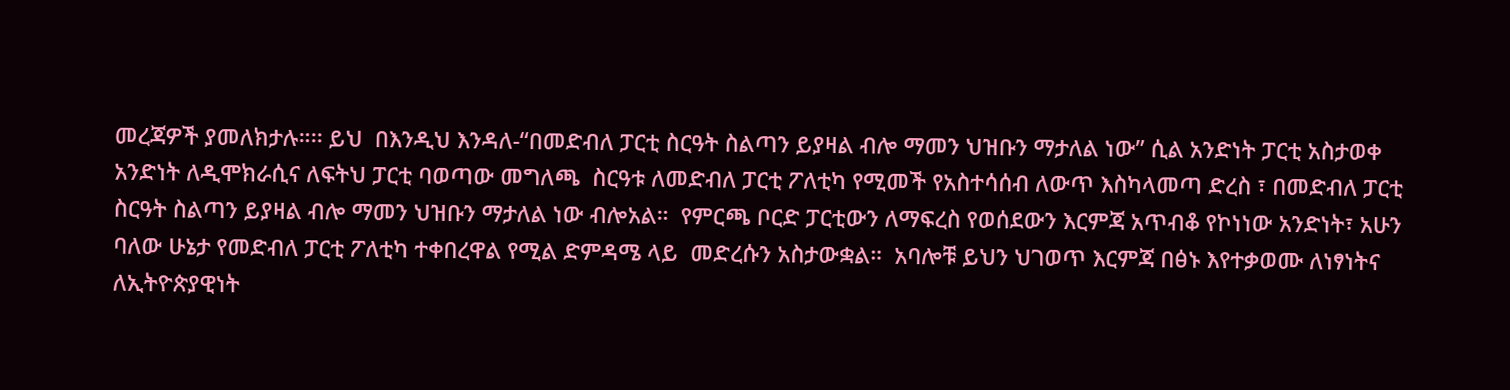መረጃዎች ያመለክታሉ።፡፡ ይህ  በእንዲህ እንዳለ-“በመድብለ ፓርቲ ስርዓት ስልጣን ይያዛል ብሎ ማመን ህዝቡን ማታለል ነው” ሲል አንድነት ፓርቲ አስታወቀ አንድነት ለዲሞክራሲና ለፍትህ ፓርቲ ባወጣው መግለጫ  ስርዓቱ ለመድብለ ፓርቲ ፖለቲካ የሚመች የአስተሳሰብ ለውጥ እስካላመጣ ድረስ ፣ በመድብለ ፓርቲ ስርዓት ስልጣን ይያዛል ብሎ ማመን ህዝቡን ማታለል ነው ብሎአል።  የምርጫ ቦርድ ፓርቲውን ለማፍረስ የወሰደውን እርምጃ አጥብቆ የኮነነው አንድነት፣ አሁን ባለው ሁኔታ የመድብለ ፓርቲ ፖለቲካ ተቀበረዋል የሚል ድምዳሜ ላይ  መድረሱን አስታውቋል።  አባሎቹ ይህን ህገወጥ እርምጃ በፅኑ እየተቃወሙ ለነፃነትና ለኢትዮጵያዊነት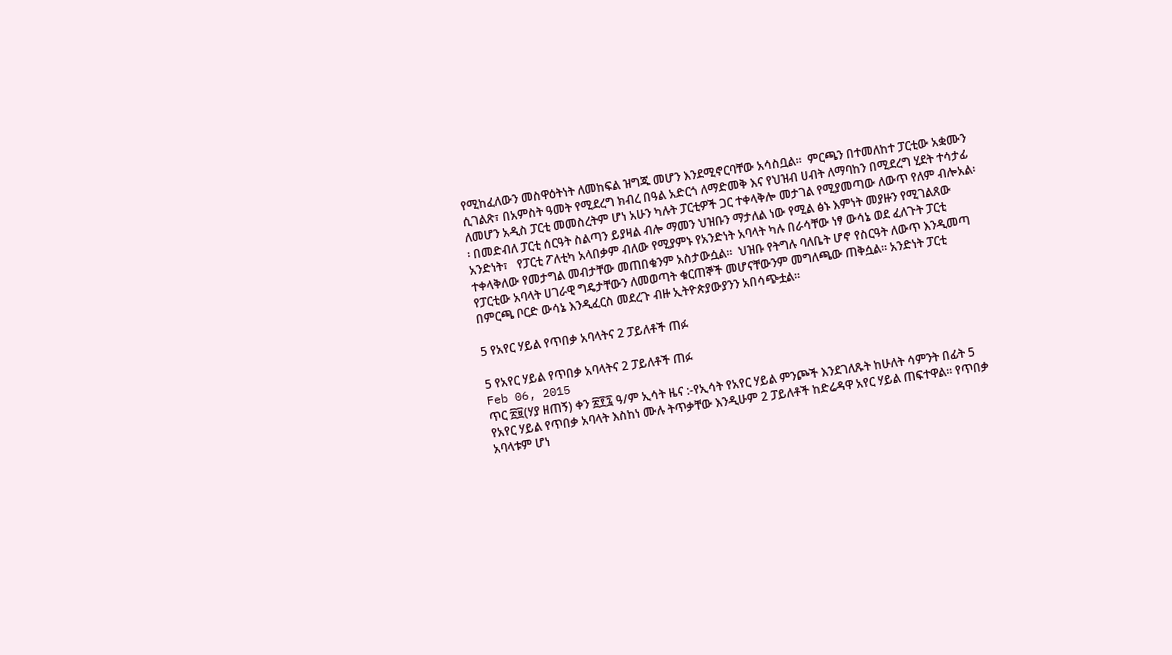የሚከፈለውን መስዋዕትነት ለመከፍል ዝግጁ መሆን እንደሚኖርባቸው አሳስቧል፡፡  ምርጫን በተመለከተ ፓርቲው አቋሙን ሲገልጽ፣ በአምስት ዓመት የሚደረግ ክብረ በዓል አድርጎ ለማድመቅ እና የህዝብ ሀብት ለማባከን በሚደረግ ሂደት ተሳታፊ ለመሆን አዲስ ፓርቲ መመስረትም ሆነ አሁን ካሉት ፓርቲዎች ጋር ተቀላቅሎ መታገል የሚያመጣው ለውጥ የለም ብሎአል፡፡ በመድብለ ፓርቲ ሰርዓት ስልጣን ይያዛል ብሎ ማመን ህዝቡን ማታለል ነው የሚል ፅኑ እምነት መያዙን የሚገልጸው አንድነት፣   የፓርቲ ፖለቲካ አላበቃም ብለው የሚያምኑ የአንድነት አባላት ካሉ በራሳቸው ነፃ ውሳኔ ወደ ፈለጉት ፓርቲ ተቀላቅለው የመታግል መብታቸው መጠበቁንም አስታውሷል።  ህዝቡ የትግሉ ባለቤት ሆኖ የስርዓት ለውጥ እንዲመጣ  የፓርቲው አባላት ሀገራዊ ግዴታቸውን ለመወጣት ቁርጠኞች መሆናቸውንም መግለጫው ጠቅሷል። አንድነት ፓርቲ በምርጫ ቦርድ ውሳኔ እንዲፈርስ መደረጉ ብዙ ኢትዮጵያውያንን አበሳጭቷል።

5 የአየር ሃይል የጥበቃ አባላትና 2 ፓይለቶች ጠፉ

5 የአየር ሃይል የጥበቃ አባላትና 2 ፓይለቶች ጠፉ
Feb 06, 2015
ጥር ፳፱(ሃያ ዘጠኝ) ቀን ፳፻፯ ዓ/ም ኢሳት ዜና :-የኢሳት የአየር ሃይል ምንጮች እንደገለጹት ከሁለት ሳምንት በፊት 5 የአየር ሃይል የጥበቃ አባላት እስከነ ሙሉ ትጥቃቸው እንዲሁም 2 ፓይለቶች ከድሬዳዋ አየር ሃይል ጠፍተዋል። የጥበቃ አባላቱም ሆነ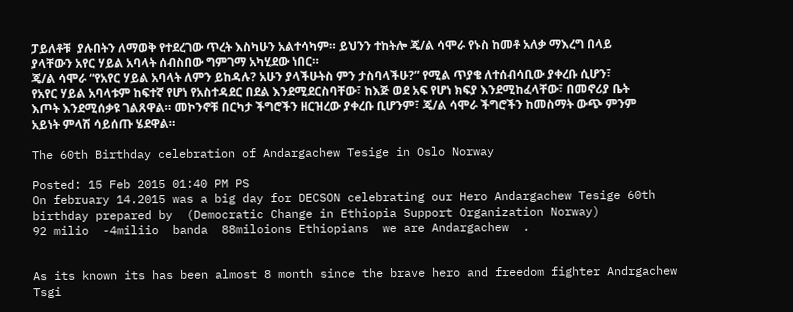ፓይለቶቹ  ያሉበትን ለማወቅ የተደረገው ጥረት እስካሁን አልተሳካም። ይህንን ተከትሎ ጄ/ል ሳሞራ የኑስ ከመቶ አለቃ ማእረግ በላይ ያላቸውን አየር ሃይል አባላት ሰብስበው ግምገማ አካሂደው ነበር።
ጄ/ል ሳሞራ “የአየር ሃይል አባላት ለምን ይከዳሉ? አሁን ያላችሁትስ ምን ታስባላችሁ?” የሚል ጥያቄ ለተሰብሳቢው ያቀረቡ ሲሆን፣  የአየር ሃይል አባላቱም ከፍተኛ የሆነ የአስተዳደር በደል እንደሚደርስባቸው፣ ከእጅ ወደ አፍ የሆነ ክፍያ እንደሚከፈላቸው፣ በመኖሪያ ቤት እጦት እንደሚሰቃዩ ገልጸዋል። መኮንኖቹ በርካታ ችግሮችን ዘርዝረው ያቀረቡ ቢሆንም፣ ጄ/ል ሳሞራ ችግሮችን ከመስማት ውጭ ምንም አይነት ምላሽ ሳይሰጡ ሄደዋል።

The 60th Birthday celebration of Andargachew Tesige in Oslo Norway

Posted: 15 Feb 2015 01:40 PM PS
On february 14.2015 was a big day for DECSON celebrating our Hero Andargachew Tesige 60th birthday prepared by  (Democratic Change in Ethiopia Support Organization Norway)
92 milio  -4miliio  banda  88miloions Ethiopians  we are Andargachew  .


As its known its has been almost 8 month since the brave hero and freedom fighter Andrgachew Tsgi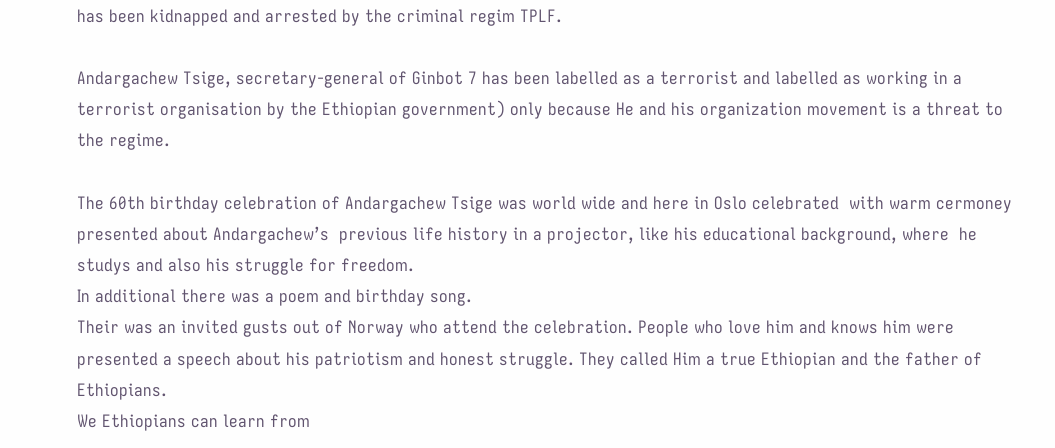has been kidnapped and arrested by the criminal regim TPLF.

Andargachew Tsige, secretary-general of Ginbot 7 has been labelled as a terrorist and labelled as working in a terrorist organisation by the Ethiopian government) only because He and his organization movement is a threat to the regime.

The 60th birthday celebration of Andargachew Tsige was world wide and here in Oslo celebrated  with warm cermoney presented about Andargachew’s  previous life history in a projector, like his educational background, where  he studys and also his struggle for freedom.
In additional there was a poem and birthday song.
Their was an invited gusts out of Norway who attend the celebration. People who love him and knows him were presented a speech about his patriotism and honest struggle. They called Him a true Ethiopian and the father of Ethiopians.
We Ethiopians can learn from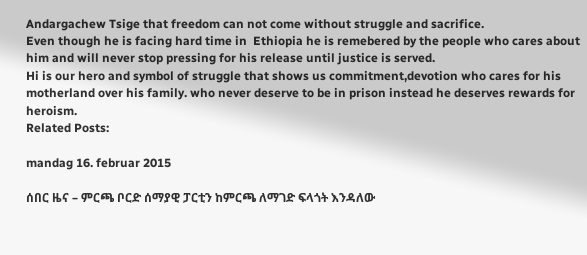Andargachew Tsige that freedom can not come without struggle and sacrifice.
Even though he is facing hard time in  Ethiopia he is remebered by the people who cares about him and will never stop pressing for his release until justice is served.
Hi is our hero and symbol of struggle that shows us commitment,devotion who cares for his motherland over his family. who never deserve to be in prison instead he deserves rewards for heroism.
Related Posts:

mandag 16. februar 2015

ሰበር ዜና – ምርጫ ቦርድ ሰማያዊ ፓርቲን ከምርጫ ለማገድ ፍላጎት እንዳለው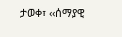ታወቀ፣ ‹‹ሰማያዊ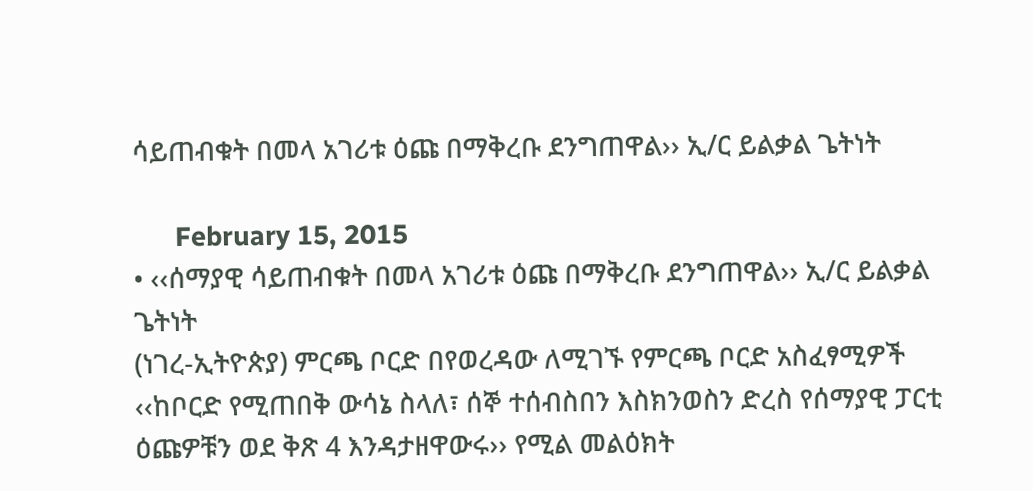ሳይጠብቁት በመላ አገሪቱ ዕጩ በማቅረቡ ደንግጠዋል›› ኢ/ር ይልቃል ጌትነት

      February 15, 2015
• ‹‹ሰማያዊ ሳይጠብቁት በመላ አገሪቱ ዕጩ በማቅረቡ ደንግጠዋል›› ኢ/ር ይልቃል ጌትነት
(ነገረ-ኢትዮጵያ) ምርጫ ቦርድ በየወረዳው ለሚገኙ የምርጫ ቦርድ አስፈፃሚዎች ‹‹ከቦርድ የሚጠበቅ ውሳኔ ስላለ፣ ሰኞ ተሰብስበን እስክንወስን ድረስ የሰማያዊ ፓርቲ ዕጩዎቹን ወደ ቅጽ 4 እንዳታዘዋውሩ›› የሚል መልዕክት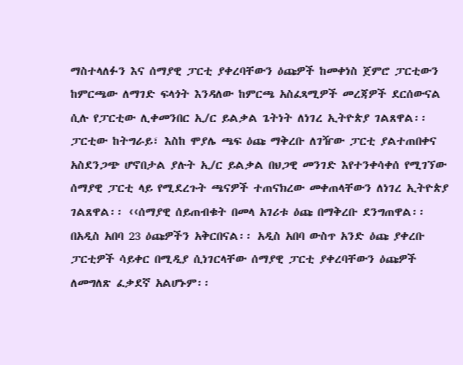ማስተላለፉን እና ሰማያዊ ፓርቲ ያቀረባቸውን ዕጩዎች ከመቀነስ ጀምሮ ፓርቲውን ከምርጫው ለማገድ ፍላጎት እንዳለው ከምርጫ አስፈጻሚዎች መረጃዎች ደርሰውናል ሲሉ የፓርቲው ሊቀመንበር ኢ/ር ይልቃል ጌትነት ለነገረ ኢትዮጵያ ገልጸዋል፡፡
ፓርቲው ከትግራይ፣ እስከ ሞያሌ ጫፍ ዕጩ ማቅረቡ ለገዥው ፓርቲ ያልተጠበቀና አስደንጋጭ ሆኖበታል ያሉት ኢ/ር ይልቃል በህጋዊ መንገድ እየተንቀሳቀሰ የሚገኘው ሰማያዊ ፓርቲ ላይ የሚደረጉት ጫናዎች ተጠናክረው መቀጠላቸውን ለነገረ ኢትዮጵያ ገልጸዋል፡፡ ‹‹ሰማያዊ ሰይጠብቁት በመላ አገሪቱ ዕጩ በማቅረቡ ደንግጠዋል፡፡ በአዲስ አበባ 23 ዕጩዎችን አቅርበናል፡፡ አዲስ አበባ ውስጥ አንድ ዕጩ ያቀረቡ ፓርቲዎች ሳይቀር በሚዲያ ሲነገርላቸው ሰማያዊ ፓርቲ ያቀረባቸውን ዕጩዎች ለመግለጽ ፈቃደኛ አልሆኑም፡፡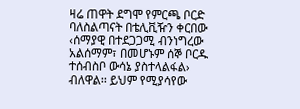ዛሬ ጠዋት ደግሞ የምርጫ ቦርድ ባለስልጣናት በቴሊቪዥን ቀርበው ‹ሰማያዊ በተደጋጋሚ ብንነግረው አልሰማም፣ በመሆኑም ሰኞ ቦርዱ ተሰብስቦ ውሳኔ ያስተላልፋል› ብለዋል፡፡ ይህም የሚያሳየው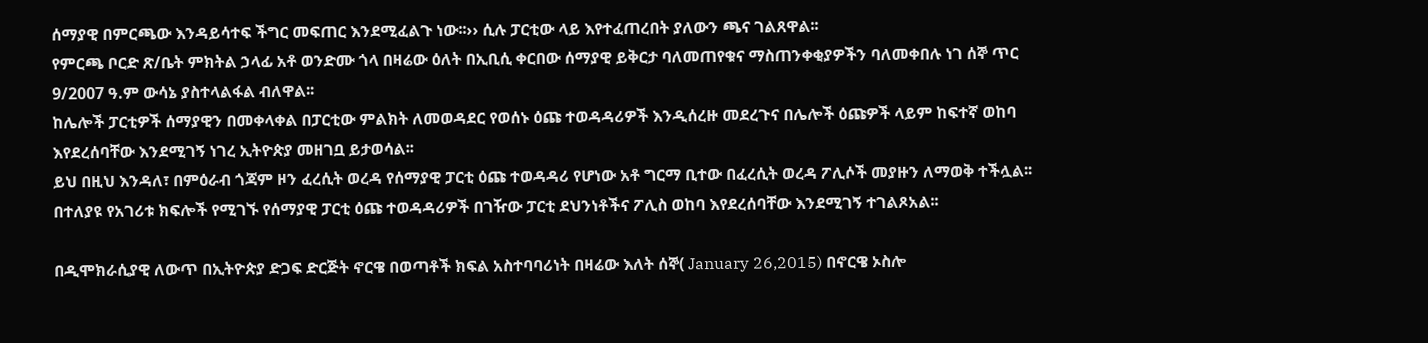ሰማያዊ በምርጫው እንዳይሳተፍ ችግር መፍጠር እንደሚፈልጉ ነው፡፡›› ሲሉ ፓርቲው ላይ እየተፈጠረበት ያለውን ጫና ገልጸዋል፡፡
የምርጫ ቦርድ ጽ/ቤት ምክትል ኃላፊ አቶ ወንድሙ ጎላ በዛሬው ዕለት በኢቢሲ ቀርበው ሰማያዊ ይቅርታ ባለመጠየቁና ማስጠንቀቂያዎችን ባለመቀበሉ ነገ ሰኞ ጥር 9/2007 ዓ.ም ውሳኔ ያስተላልፋል ብለዋል፡፡
ከሌሎች ፓርቲዎች ሰማያዊን በመቀላቀል በፓርቲው ምልክት ለመወዳደር የወሰኑ ዕጩ ተወዳዳሪዎች እንዲሰረዙ መደረጉና በሌሎች ዕጩዎች ላይም ከፍተኛ ወከባ እየደረሰባቸው እንደሚገኝ ነገረ ኢትዮጵያ መዘገቧ ይታወሳል፡፡
ይህ በዚህ እንዳለ፣ በምዕራብ ጎጃም ዞን ፈረሲት ወረዳ የሰማያዊ ፓርቲ ዕጩ ተወዳዳሪ የሆነው አቶ ግርማ ቢተው በፈረሲት ወረዳ ፖሊሶች መያዙን ለማወቅ ተችሏል፡፡
በተለያዩ የአገሪቱ ክፍሎች የሚገኙ የሰማያዊ ፓርቲ ዕጩ ተወዳዳሪዎች በገዥው ፓርቲ ደህንነቶችና ፖሊስ ወከባ እየደረሰባቸው እንደሚገኝ ተገልጾአል፡፡

በዲሞክራሲያዊ ለውጥ በኢትዮጵያ ድጋፍ ድርጅት ኖርዌ በወጣቶች ክፍል አስተባባሪነት በዛሬው እለት ሰኞ( January 26,2015) በኖርዌ ኦስሎ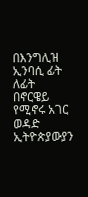በእንግሊዝ ኢንባሲ ፊት ለፊት በኖርዌይ የሚኖሩ አገር ወዳድ ኢትዮጵያውያን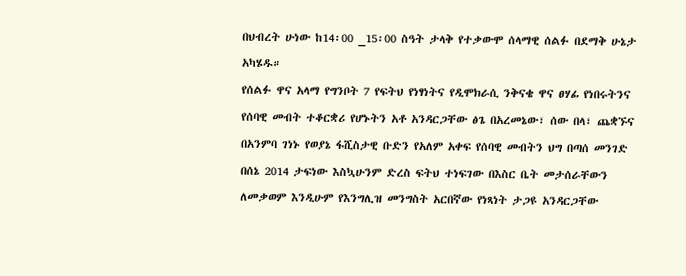በህብረት ሁነው ከ14፡00 _15፡00 ስዓት ታላቅ የተቃውሞ ሰላማዊ ሰልፉ በደማቅ ሁኔታ አካሄዱ።
የሰልፉ ዋና አላማ የግንቦት 7 የፍትህ የነፃነትና የዲሞክራሲ ንቅናቄ ዋና ፀሃፊ የነበሩትንና የሰባዊ መብት ተቆርቋሪ የሆኑትን አቶ አንዳርጋቸው ፅጌ በአረመኔው፣ ሰው በላ፣ ጨቋኙና በአንምባ ገነኑ የወያኔ ፋሺስታዊ ቡድን የአለም አቀፍ የሰባዊ መብትን ህግ በጣሰ መንገድ በሰኔ 2014 ታፍነው እስኳሁንም ድረስ ፍትህ ተነፍገው በእስር ቤት መታሰራቸውን ለመቃወም እንዲሁም የእንግሊዝ መንግስት አርበኛው የነጻነት ታጋዩ አንዳርጋቸው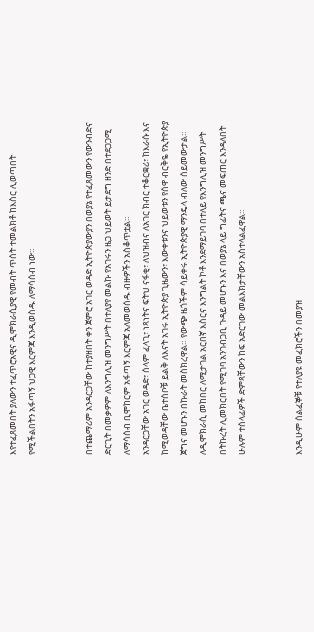እየተፈጸመበት ያለውን ተፈጥሮአዊና ዲሞክራሲያዊ የመብት ጥሰት ተመልክቶ ከእስር ሊወጣበት የሚችልበትን አፋጣኝ ህጋዊ እርምጃ እንዲወስዱ ለማሳሰብ ነው።


በተጨማሪም አንዳርጋቸው ከተያዘበት ቀን ጀምሮ አገር ወዳድ ኢትዮጵያውያን በወያኔ የተፈጸመውን የውንብድና ድርጊት በመቃዎም ለእንግሊዝ መንግሥት በተለያየ መልኩ የአገሩን ዜጋ ህይወት ይታደግ ዘንድ በተደጋጋሚ ለማሳሰብ ቢሞከርም አፋጣኝ እርምጃ አለመወሰዱ ብዙዎችን አስቆጥቷል።
አንዳርጋቸው አገር ወዳድ፣ ሰላም ፈላጊ፣ ነጻነትና ፍትህ ናፋቂ፣ ለህዝብና ለአገር ክብር ተቆርቋሪ፣ ከእራሱ እና ከሚወዳቸው ቤተሰቦቹ ይልቅ ለእናት አገሩ ኢትዮጵያ ጊዜውን፣ እውቀቱንና ህይወቱን የሰዋ ብርቅዬ የኢትዮጵያ ጀግና መሆኑን በኩራት መስክረዋል። የውጭ ዜጎችም ሳይቀሩ ኢትዮጵያዊ ማንዴላ ብለው ሰይመውታል። ለዲሞክራሲ መከበር ለሚታገል አርበኛ እስርና እንግልት ኮቶ እንደማይገባ በተለይ የእንግሊዝ መንግሥት በትኩረት ሊመክርበት የሚገባ አንገብጋቢ ጉዳይ መሆኑን እና በወያኔ ላይ ግፊትና ጫና መፍጠር እንዳለበት ሁሉም ተሰላፊዎች ድምጻቸውን ከፍ አድርገው መልእክታቸውን አስተላልፈዋል።


እንዲሁም ሰልፈኞቹ የተለያዩ መፈክሮችን በመያዝ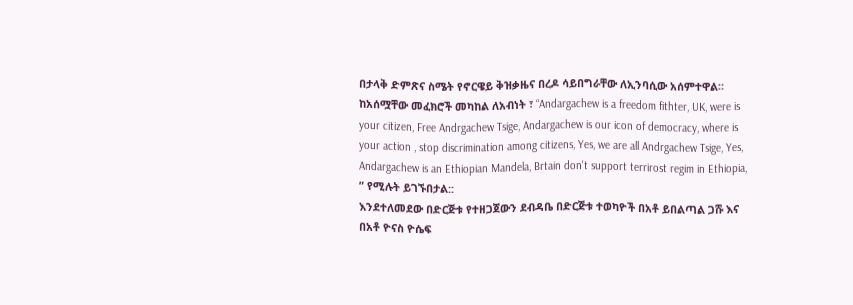በታላቅ ድምጽና ስሜት የኖርዌይ ቅዝቃዜና በረዶ ሳይበግራቸው ለኢንባሲው አሰምተዋል። ከአሰሟቸው መፈክሮች መካከል ለአብነት ፣ “Andargachew is a freedom fithter, UK, were is your citizen, Free Andrgachew Tsige, Andargachew is our icon of democracy, where is your action , stop discrimination among citizens, Yes, we are all Andrgachew Tsige, Yes, Andargachew is an Ethiopian Mandela, Brtain don't support terrirost regim in Ethiopia, ” የሚሉት ይገኙበታል::
እንደተለመደው በድርጅቱ የተዘጋጀውን ደብዳቤ በድርጅቱ ተወካዮች በአቶ ይበልጣል ጋሹ እና በአቶ ዮናስ ዮሴፍ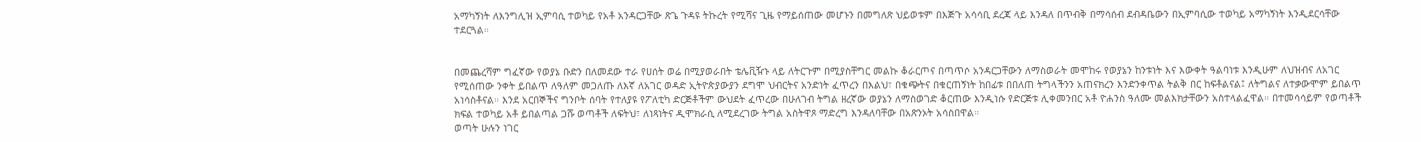አማካኝነት ለእንግሊዝ ኢምባሲ ተወካይ የአቶ አንዳርጋቸው ጽጌ ጉዳዩ ትኩረት የሚሻና ጊዜ የማይሰጠው መሆኑን በመግለጽ ህይወቱም በእጅጉ አሳሳቢ ደረጃ ላይ እንዳለ በጥብቅ በማሳሰብ ደብዳቤውን በኢምባሲው ተወካይ አማካኝነት እንዲደርሳቸው ተደርጓል።


በመጨረሻም ግፈኛው የወያኔ ቡድን በለመደው ተራ የሀሰት ወሬ በሚያወራበት ቴሌቪዥኑ ላይ ለትርጉም በሚያስቸግር መልኩ ቆራርጦና በጣጥሶ አንዳርጋቸውን ለማስወራት መሞከሩ የወያኔን ከንቱነት እና እውቀት ዓልባነቱ እንዲሁም ለህዝብና ለአገር የሚሰጠው ንቀት ይበልጥ ለዓለም መጋለጡ ለእኛ ለአገር ወዳድ ኢትዮጵያውያን ደግሞ ህብርትና አንድነት ፈጥረን በእልህ፣ በቁጭትና በቁርጠኝነት ከበፊቱ በበለጠ ትግላችንን አጠናክረን እንድንቀጥል ትልቅ በር ከፍቶልናል፤ ለትግልና ለተቃውሞም ይበልጥ አነሳስቶናል። እንደ አርበኞችና ግንቦት ሰባት የተለያዩ የፖለቲካ ድርጅቶችም ውህደት ፈጥረው በሁለገብ ትግል ዘረኛው ወያኔን ለማስወገድ ቆርጠው እንዲነሱ የድርጅቱ ሊቀመንበር አቶ ዮሐንስ ዓለሙ መልእክታቸውን አስተላልፈዋል። በተመሳሳይም የወጣቶች ክፍል ተወካይ አቶ ይበልጣል ጋሹ ወጣቶች ለፍትህ፣ ለነጻነትና ዲሞክራሲ ለሚደረገው ትግል አስትዋጾ ማድረግ እንዳለባቸው በአጽንኦት አሳስበዋል።
ወጣት ሁሉን ነገር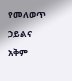የመለወጥ ኃይልና አቅም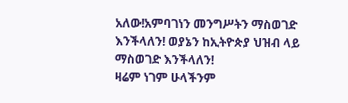አለው!አምባገነን መንግሥትን ማስወገድ እንችላለን! ወያኔን ከኢትዮጵያ ህዝብ ላይ ማስወገድ እንችላለን!
ዛሬም ነገም ሁላችንም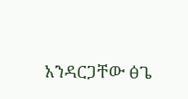አንዳርጋቸው ፅጌ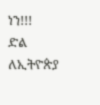ነን!!!
ድል ለኢትዮጵያ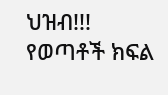ህዝብ!!!
የወጣቶች ክፍል